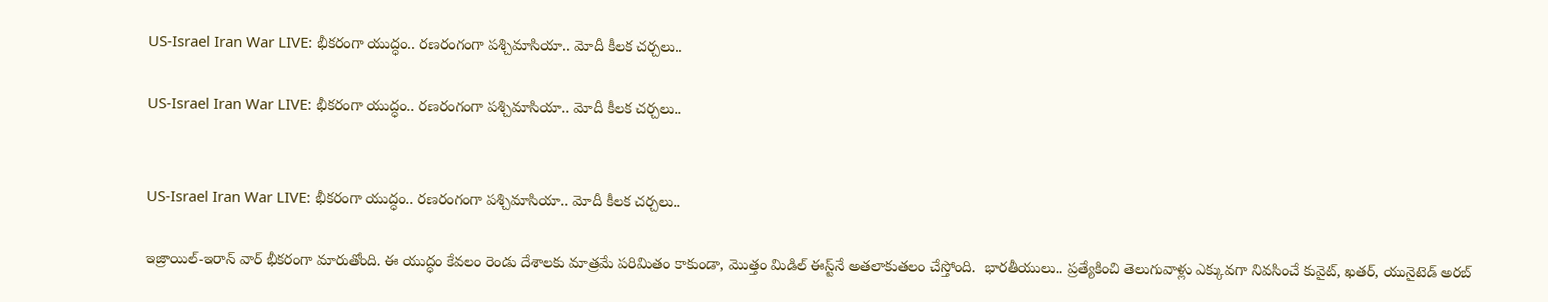US-Israel Iran War LIVE: భీకరంగా యుద్ధం.. రణరంగంగా పశ్చిమాసియా.. మోదీ కీలక చర్చలు..

US-Israel Iran War LIVE: భీకరంగా యుద్ధం.. రణరంగంగా పశ్చిమాసియా.. మోదీ కీలక చర్చలు..


US-Israel Iran War LIVE: భీకరంగా యుద్ధం.. రణరంగంగా పశ్చిమాసియా.. మోదీ కీలక చర్చలు..

ఇజ్రాయిల్-ఇరాన్ వార్ భీకరంగా మారుతోంది. ఈ యుద్ధం కేవలం రెండు దేశాలకు మాత్రమే పరిమితం కాకుండా, మొత్తం మిడిల్ ఈస్ట్‌నే అతలాకుతలం చేస్తోంది.  భారతీయులు.. ప్రత్యేకించి తెలుగువాళ్లు ఎక్కువగా నివసించే కువైట్, ఖతర్, యునైటెడ్ అరబ్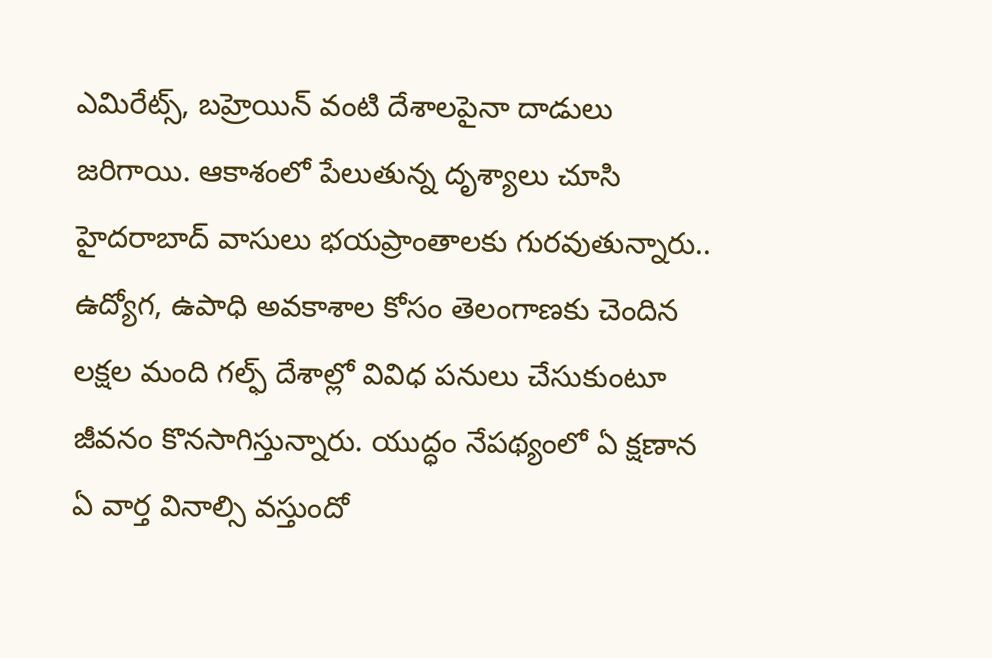ఎమిరేట్స్, బహ్రెయిన్ వంటి దేశాలపైనా దాడులు జరిగాయి. ఆకాశంలో పేలుతున్న దృశ్యాలు చూసి హైదరాబాద్ వాసులు భయప్రాంతాలకు గురవుతున్నారు.. ఉద్యోగ, ఉపాధి అవకాశాల కోసం తెలంగాణకు చెందిన లక్షల మంది గల్ఫ్‌ దేశాల్లో వివిధ పనులు చేసుకుంటూ జీవనం కొనసాగిస్తున్నారు. యుద్ధం నేపథ్యంలో ఏ క్షణాన ఏ వార్త వినాల్సి వస్తుందో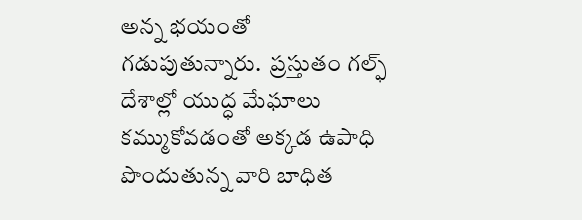అన్న భయంతో గడుపుతున్నారు.  ప్రస్తుతం గల్ఫ్‌ దేశాల్లో యుద్ధ మేఘాలు కమ్ముకోవడంతో అక్కడ ఉపాధి పొందుతున్న వారి బాధిత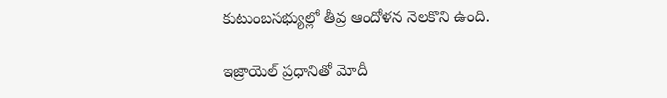కుటుంబసభ్యుల్లో తీవ్ర ఆందోళన నెలకొని ఉంది.

ఇజ్రాయెల్ ప్రధానితో మోదీ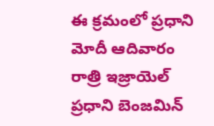ఈ క్రమంలో ప్రధాని మోదీ ఆదివారం రాత్రి ఇజ్రాయెల్ ప్రధాని బెంజమిన్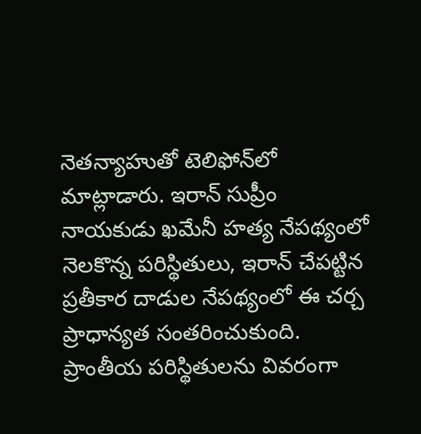నెతన్యాహుతో టెలిఫోన్‌లో మాట్లాడారు. ఇరాన్ సుప్రీం నాయకుడు ఖమేనీ హత్య నేపథ్యంలో నెలకొన్న పరిస్థితులు, ఇరాన్ చేపట్టిన ప్రతీకార దాడుల నేపథ్యంలో ఈ చర్చ ప్రాధాన్యత సంతరించుకుంది. ప్రాంతీయ పరిస్థితులను వివరంగా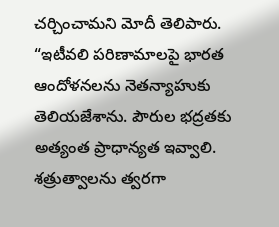చర్చించామని మోదీ తెలిపారు. “ఇటీవలి పరిణామాలపై భారత ఆందోళనలను నెతన్యాహుకు తెలియజేశాను. పౌరుల భద్రతకు అత్యంత ప్రాధాన్యత ఇవ్వాలి. శత్రుత్వాలను త్వరగా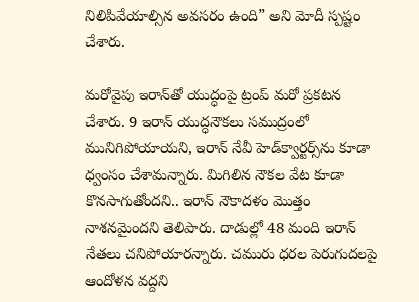నిలిపివేయాల్సిన అవసరం ఉంది” అని మోదీ స్పష్టం చేశారు.

మరోవైపు ఇరాన్‌తో యుద్ధంపై ట్రంప్‌ మరో ప్రకటన చేశారు. 9 ఇరాన్‌ యుద్ధనౌకలు సముద్రంలో మునిగిపోయాయని, ఇరాన్‌ నేవీ హెడ్‌క్వార్టర్స్‌ను కూడా ధ్వంసం చేశామన్నారు. మిగిలిన నౌకల వేట కూడా కొనసాగుతోందని.. ఇరాన్‌ నౌకాదళం మొత్తం నాశనమైందని తెలిపారు. దాడుల్లో 48 మంది ఇరాన్‌ నేతలు చనిపోయారన్నారు. చమురు ధరల పెరుగుదలపై ఆందోళన వద్దని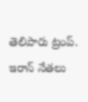తెలిపారు ట్రంప్‌. ఇరాన్ నేతలు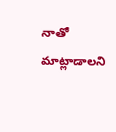నాతో మాట్లాడాలని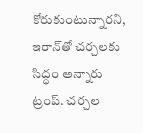కోరుకుంటున్నారని, ఇరాన్‌తో చర్చలకు సిద్ధం అన్నారు ట్రంప్‌. చర్చల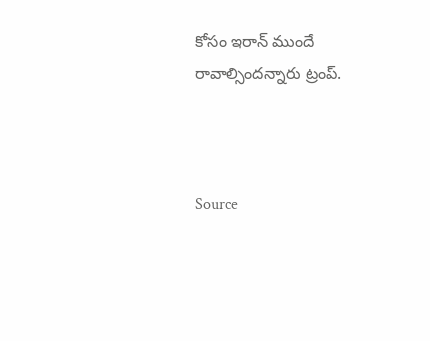కోసం ఇరాన్‌ ముందే రావాల్సిందన్నారు ట్రంప్‌.



Source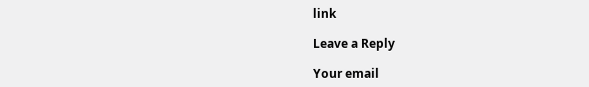link

Leave a Reply

Your email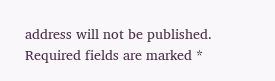address will not be published. Required fields are marked *